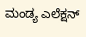ಮಂಡ್ಯ ಎಲೆಕ್ಷನ್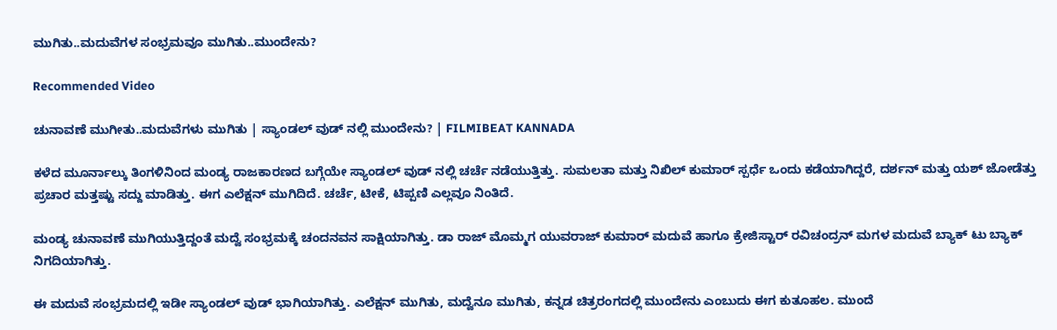ಮುಗಿತು..ಮದುವೆಗಳ ಸಂಭ್ರಮವೂ ಮುಗಿತು..ಮುಂದೇನು?

Recommended Video

ಚುನಾವಣೆ ಮುಗೀತು..ಮದುವೆಗಳು ಮುಗಿತು | ಸ್ಯಾಂಡಲ್ ವುಡ್ ನಲ್ಲಿ ಮುಂದೇನು? | FILMIBEAT KANNADA

ಕಳೆದ ಮೂರ್ನಾಲ್ಕು ತಿಂಗಳಿನಿಂದ ಮಂಡ್ಯ ರಾಜಕಾರಣದ ಬಗ್ಗೆಯೇ ಸ್ಯಾಂಡಲ್ ವುಡ್ ನಲ್ಲಿ ಚರ್ಚೆ ನಡೆಯುತ್ತಿತ್ತು. ಸುಮಲತಾ ಮತ್ತು ನಿಖಿಲ್ ಕುಮಾರ್ ಸ್ಪರ್ಧೆ ಒಂದು ಕಡೆಯಾಗಿದ್ದರೆ, ದರ್ಶನ್ ಮತ್ತು ಯಶ್ ಜೋಡೆತ್ತು ಪ್ರಚಾರ ಮತ್ತಷ್ಟು ಸದ್ದು ಮಾಡಿತ್ತು. ಈಗ ಎಲೆಕ್ಷನ್ ಮುಗಿದಿದೆ. ಚರ್ಚೆ, ಟೀಕೆ, ಟಿಪ್ಪಣಿ ಎಲ್ಲವೂ ನಿಂತಿದೆ.

ಮಂಡ್ಯ ಚುನಾವಣೆ ಮುಗಿಯುತ್ತಿದ್ದಂತೆ ಮದ್ವೆ ಸಂಭ್ರಮಕ್ಕೆ ಚಂದನವನ ಸಾಕ್ಷಿಯಾಗಿತ್ತು. ಡಾ ರಾಜ್ ಮೊಮ್ಮಗ ಯುವರಾಜ್ ಕುಮಾರ್ ಮದುವೆ ಹಾಗೂ ಕ್ರೇಜಿಸ್ಟಾರ್ ರವಿಚಂದ್ರನ್ ಮಗಳ ಮದುವೆ ಬ್ಯಾಕ್ ಟು ಬ್ಯಾಕ್ ನಿಗದಿಯಾಗಿತ್ತು.

ಈ ಮದುವೆ ಸಂಭ್ರಮದಲ್ಲಿ ಇಡೀ ಸ್ಯಾಂಡಲ್ ವುಡ್ ಭಾಗಿಯಾಗಿತ್ತು. ಎಲೆಕ್ಷನ್ ಮುಗಿತು, ಮದ್ವೆನೂ ಮುಗಿತು, ಕನ್ನಡ ಚಿತ್ರರಂಗದಲ್ಲಿ ಮುಂದೇನು ಎಂಬುದು ಈಗ ಕುತೂಹಲ. ಮುಂದೆ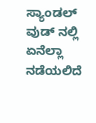ಸ್ಯಾಂಡಲ್ ವುಡ್ ನಲ್ಲಿ ಏನೆಲ್ಲಾ ನಡೆಯಲಿದೆ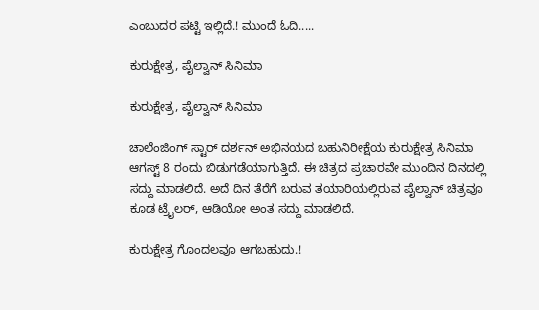ಎಂಬುದರ ಪಟ್ಟಿ ಇಲ್ಲಿದೆ.! ಮುಂದೆ ಓದಿ.....

ಕುರುಕ್ಷೇತ್ರ, ಪೈಲ್ವಾನ್ ಸಿನಿಮಾ

ಕುರುಕ್ಷೇತ್ರ, ಪೈಲ್ವಾನ್ ಸಿನಿಮಾ

ಚಾಲೆಂಜಿಂಗ್ ಸ್ಟಾರ್ ದರ್ಶನ್ ಅಭಿನಯದ ಬಹುನಿರೀಕ್ಷೆಯ ಕುರುಕ್ಷೇತ್ರ ಸಿನಿಮಾ ಆಗಸ್ಟ್ 8 ರಂದು ಬಿಡುಗಡೆಯಾಗುತ್ತಿದೆ. ಈ ಚಿತ್ರದ ಪ್ರಚಾರವೇ ಮುಂದಿನ ದಿನದಲ್ಲಿ ಸದ್ದು ಮಾಡಲಿದೆ. ಅದೆ ದಿನ ತೆರೆಗೆ ಬರುವ ತಯಾರಿಯಲ್ಲಿರುವ ಪೈಲ್ವಾನ್ ಚಿತ್ರವೂ ಕೂಡ ಟ್ರೈಲರ್, ಆಡಿಯೋ ಅಂತ ಸದ್ದು ಮಾಡಲಿದೆ.

ಕುರುಕ್ಷೇತ್ರ ಗೊಂದಲವೂ ಆಗಬಹುದು.!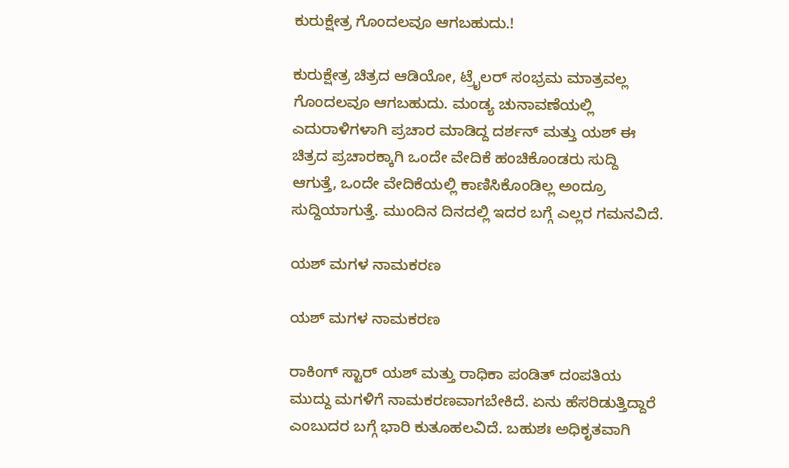ಕುರುಕ್ಷೇತ್ರ ಗೊಂದಲವೂ ಆಗಬಹುದು.!

ಕುರುಕ್ಷೇತ್ರ ಚಿತ್ರದ ಆಡಿಯೋ, ಟ್ರೈಲರ್ ಸಂಭ್ರಮ ಮಾತ್ರವಲ್ಲ ಗೊಂದಲವೂ ಆಗಬಹುದು. ಮಂಡ್ಯ ಚುನಾವಣೆಯಲ್ಲಿ ಎದುರಾಳಿಗಳಾಗಿ ಪ್ರಚಾರ ಮಾಡಿದ್ದ ದರ್ಶನ್ ಮತ್ತು ಯಶ್ ಈ ಚಿತ್ರದ ಪ್ರಚಾರಕ್ಕಾಗಿ ಒಂದೇ ವೇದಿಕೆ ಹಂಚಿಕೊಂಡರು ಸುದ್ದಿ ಆಗುತ್ತೆ, ಒಂದೇ ವೇದಿಕೆಯಲ್ಲಿ ಕಾಣಿಸಿಕೊಂಡಿಲ್ಲ ಅಂದ್ರೂ ಸುದ್ದಿಯಾಗುತ್ತೆ. ಮುಂದಿನ ದಿನದಲ್ಲಿ ಇದರ ಬಗ್ಗೆ ಎಲ್ಲರ ಗಮನವಿದೆ.

ಯಶ್ ಮಗಳ ನಾಮಕರಣ

ಯಶ್ ಮಗಳ ನಾಮಕರಣ

ರಾಕಿಂಗ್ ಸ್ಟಾರ್ ಯಶ್ ಮತ್ತು ರಾಧಿಕಾ ಪಂಡಿತ್ ದಂಪತಿಯ ಮುದ್ದು ಮಗಳಿಗೆ ನಾಮಕರಣವಾಗಬೇಕಿದೆ. ಏನು ಹೆಸರಿಡುತ್ತಿದ್ದಾರೆ ಎಂಬುದರ ಬಗ್ಗೆ ಭಾರಿ ಕುತೂಹಲವಿದೆ. ಬಹುಶಃ ಅಧಿಕೃತವಾಗಿ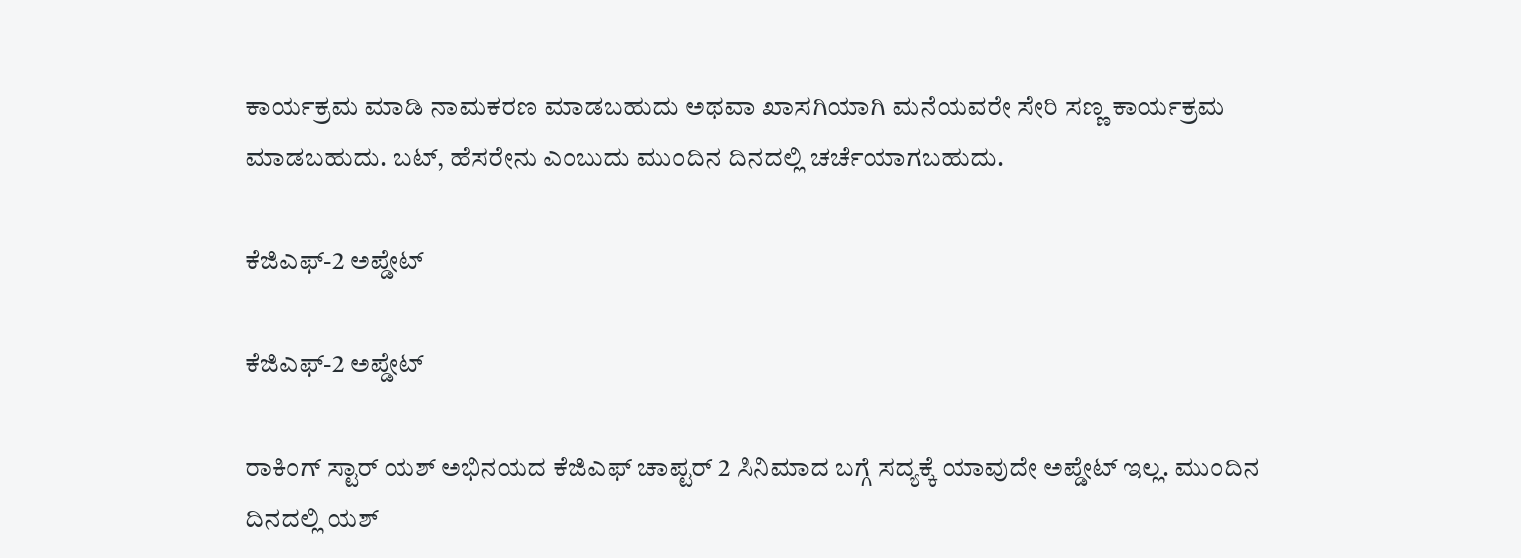ಕಾರ್ಯಕ್ರಮ ಮಾಡಿ ನಾಮಕರಣ ಮಾಡಬಹುದು ಅಥವಾ ಖಾಸಗಿಯಾಗಿ ಮನೆಯವರೇ ಸೇರಿ ಸಣ್ಣ ಕಾರ್ಯಕ್ರಮ ಮಾಡಬಹುದು. ಬಟ್, ಹೆಸರೇನು ಎಂಬುದು ಮುಂದಿನ ದಿನದಲ್ಲಿ ಚರ್ಚೆಯಾಗಬಹುದು.

ಕೆಜಿಎಫ್-2 ಅಪ್ಡೇಟ್

ಕೆಜಿಎಫ್-2 ಅಪ್ಡೇಟ್

ರಾಕಿಂಗ್ ಸ್ಟಾರ್ ಯಶ್ ಅಭಿನಯದ ಕೆಜಿಎಫ್ ಚಾಪ್ಟರ್ 2 ಸಿನಿಮಾದ ಬಗ್ಗೆ ಸದ್ಯಕ್ಕೆ ಯಾವುದೇ ಅಪ್ಡೇಟ್ ಇಲ್ಲ. ಮುಂದಿನ ದಿನದಲ್ಲಿ ಯಶ್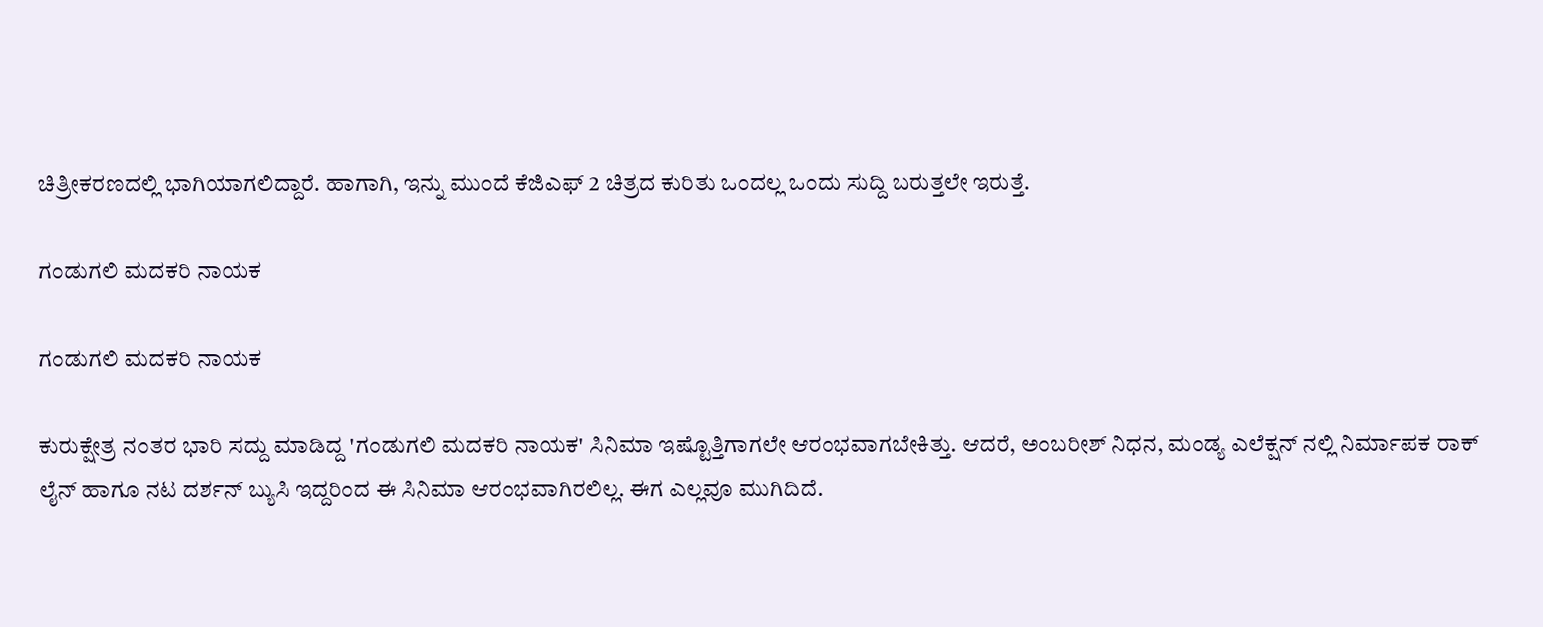ಚಿತ್ರೀಕರಣದಲ್ಲಿ ಭಾಗಿಯಾಗಲಿದ್ದಾರೆ. ಹಾಗಾಗಿ, ಇನ್ನು ಮುಂದೆ ಕೆಜಿಎಫ್ 2 ಚಿತ್ರದ ಕುರಿತು ಒಂದಲ್ಲ ಒಂದು ಸುದ್ದಿ ಬರುತ್ತಲೇ ಇರುತ್ತೆ.

ಗಂಡುಗಲಿ ಮದಕರಿ ನಾಯಕ

ಗಂಡುಗಲಿ ಮದಕರಿ ನಾಯಕ

ಕುರುಕ್ಷೇತ್ರ ನಂತರ ಭಾರಿ ಸದ್ದು ಮಾಡಿದ್ದ 'ಗಂಡುಗಲಿ ಮದಕರಿ ನಾಯಕ' ಸಿನಿಮಾ ಇಷ್ಟೊತ್ತಿಗಾಗಲೇ ಆರಂಭವಾಗಬೇಕಿತ್ತು. ಆದರೆ, ಅಂಬರೀಶ್ ನಿಧನ, ಮಂಡ್ಯ ಎಲೆಕ್ಷನ್ ನಲ್ಲಿ ನಿರ್ಮಾಪಕ ರಾಕ್ ಲೈನ್ ಹಾಗೂ ನಟ ದರ್ಶನ್ ಬ್ಯುಸಿ ಇದ್ದರಿಂದ ಈ ಸಿನಿಮಾ ಆರಂಭವಾಗಿರಲಿಲ್ಲ. ಈಗ ಎಲ್ಲವೂ ಮುಗಿದಿದೆ.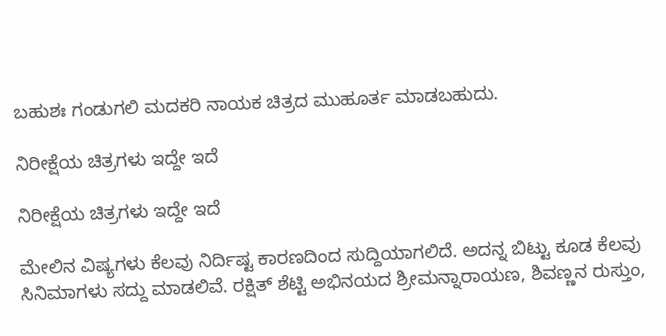ಬಹುಶಃ ಗಂಡುಗಲಿ ಮದಕರಿ ನಾಯಕ ಚಿತ್ರದ ಮುಹೂರ್ತ ಮಾಡಬಹುದು.

ನಿರೀಕ್ಷೆಯ ಚಿತ್ರಗಳು ಇದ್ದೇ ಇದೆ

ನಿರೀಕ್ಷೆಯ ಚಿತ್ರಗಳು ಇದ್ದೇ ಇದೆ

ಮೇಲಿನ ವಿಷ್ಯಗಳು ಕೆಲವು ನಿರ್ದಿಷ್ಟ ಕಾರಣದಿಂದ ಸುದ್ದಿಯಾಗಲಿದೆ. ಅದನ್ನ ಬಿಟ್ಟು ಕೂಡ ಕೆಲವು ಸಿನಿಮಾಗಳು ಸದ್ದು ಮಾಡಲಿವೆ. ರಕ್ಷಿತ್ ಶೆಟ್ಟಿ ಅಭಿನಯದ ಶ್ರೀಮನ್ನಾರಾಯಣ, ಶಿವಣ್ಣನ ರುಸ್ತುಂ,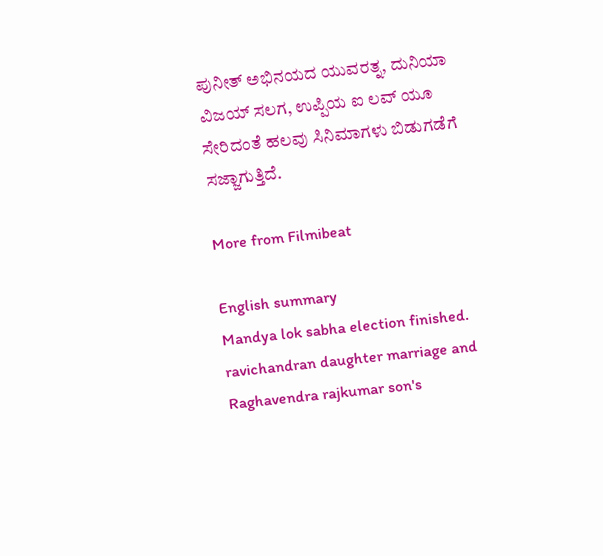ಪುನೀತ್ ಅಭಿನಯದ ಯುವರತ್ನ, ದುನಿಯಾ ವಿಜಯ್ ಸಲಗ, ಉಪ್ಪಿಯ ಐ ಲವ್ ಯೂ ಸೇರಿದಂತೆ ಹಲವು ಸಿನಿಮಾಗಳು ಬಿಡುಗಡೆಗೆ ಸಜ್ಜಾಗುತ್ತಿದೆ.

More from Filmibeat

English summary
Mandya lok sabha election finished. ravichandran daughter marriage and Raghavendra rajkumar son's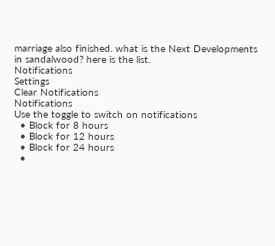marriage also finished. what is the Next Developments in sandalwood? here is the list.
Notifications
Settings
Clear Notifications
Notifications
Use the toggle to switch on notifications
  • Block for 8 hours
  • Block for 12 hours
  • Block for 24 hours
  •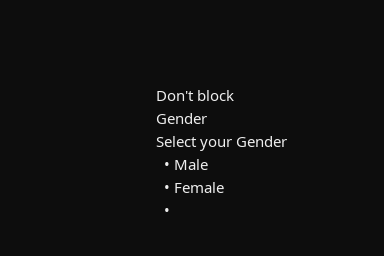Don't block
Gender
Select your Gender
  • Male
  • Female
  •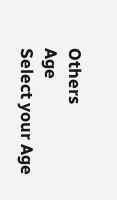Others
Age
Select your Age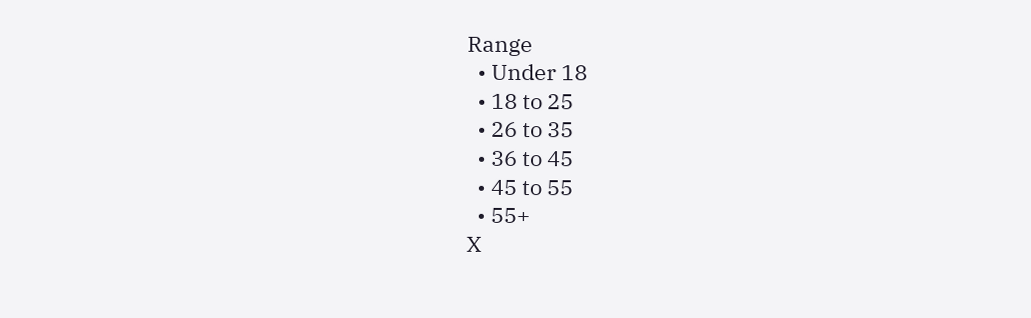Range
  • Under 18
  • 18 to 25
  • 26 to 35
  • 36 to 45
  • 45 to 55
  • 55+
X